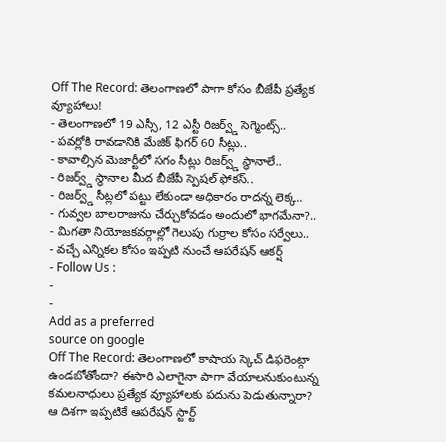Off The Record: తెలంగాణలో పాగా కోసం బీజేపీ ప్రత్యేక వ్యూహాలు!
- తెలంగాణలో 19 ఎస్సీ, 12 ఎస్టీ రిజర్వ్డ్ సెగ్మెంట్స్..
- పవర్లోకి రావడానికి మేజిక్ ఫిగర్ 60 సీట్లు..
- కావాల్సిన మెజార్టీలో సగం సీట్లు రిజర్వ్డ్ స్థానాలే..
- రిజర్వ్డ్ స్థానాల మీద బీజేపీ స్పెషల్ ఫోకస్..
- రిజర్వ్డ్ సీట్లలో పట్టు లేకుండా అధికారం రాదన్న లెక్క..
- గువ్వల బాలరాజును చేర్చుకోవడం అందులో భాగమేనా?..
- మిగతా నియోజకవర్గాల్లో గెలుపు గుర్రాల కోసం సర్వేలు..
- వచ్చే ఎన్నికల కోసం ఇప్పటి నుంచే ఆపరేషన్ ఆకర్ష్
- Follow Us :
-
-
Add as a preferred
source on google
Off The Record: తెలంగాణలో కాషాయ స్కెచ్ డిఫరెంట్గా ఉండబోతోందా? ఈసారి ఎలాగైనా పాగా వేయాలనుకుంటున్న కమలనాధులు ప్రత్యేక వ్యూహాలకు పదును పెడుతున్నారా? ఆ దిశగా ఇప్పటికే ఆపరేషన్ స్టార్ట్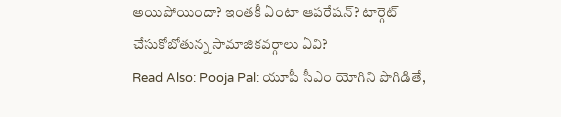అయిపోయిందా? ఇంతకీ ఏంటా ఆపరేషన్? టార్గెట్ చేసుకోబోతున్న సామాజికవర్గాలు ఏవి?
Read Also: Pooja Pal: యూపీ సీఎం యోగిని పొగిడితే,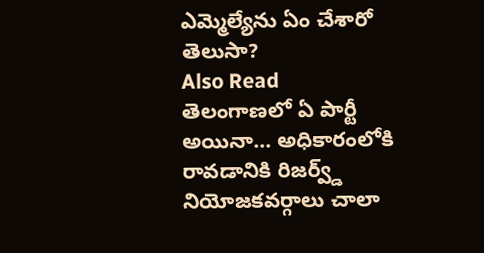ఎమ్మెల్యేను ఏం చేశారో తెలుసా?
Also Read
తెలంగాణలో ఏ పార్టీ అయినా… అధికారంలోకి రావడానికి రిజర్వ్డ్ నియోజకవర్గాలు చాలా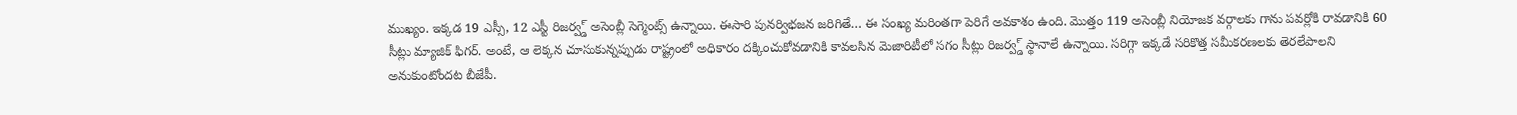ముఖ్యం. ఇక్కడ 19 ఎస్సీ, 12 ఎస్టీ రిజర్వ్డ్ అసెంబ్లీ సెగ్మెంట్స్ ఉన్నాయి. ఈసారి పునర్విభజన జరిగితే… ఈ సంఖ్య మరింతగా పెరిగే అవకాశం ఉంది. మొత్తం 119 అసెంబ్లీ నియోజక వర్గాలకు గాను పవర్లోకి రావడానికి 60 సీట్లు మ్యాజిక్ ఫిగర్. అంటే, ఆ లెక్కన చూసుకున్నప్పుడు రాష్ట్రంలో అధికారం దక్కించుకోవడానికి కావలసిన మెజారిటీలో సగం సీట్లు రిజర్వ్డ్ స్థానాలే ఉన్నాయి. సరిగ్గా ఇక్కడే సరికొత్త సమీకరణలకు తెరలేపాలని అనుకుంటోందట బీజేపీ.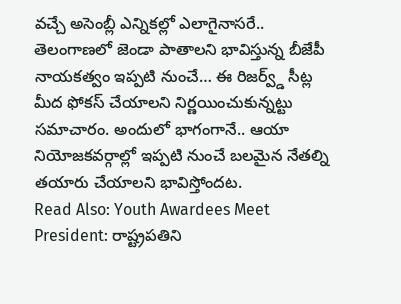వచ్చే అసెంబ్లీ ఎన్నికల్లో ఎలాగైనాసరే.. తెలంగాణలో జెండా పాతాలని భావిస్తున్న బీజేపీ నాయకత్వం ఇప్పటి నుంచే… ఈ రిజర్వ్డ్ సీట్ల మీద ఫోకస్ చేయాలని నిర్ణయించుకున్నట్టు సమాచారం. అందులో భాగంగానే.. ఆయా నియోజకవర్గాల్లో ఇప్పటి నుంచే బలమైన నేతల్ని తయారు చేయాలని భావిస్తోందట.
Read Also: Youth Awardees Meet President: రాష్ట్రపతిని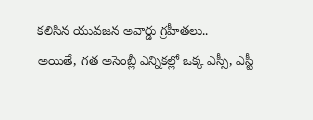కలిసిన యువజన అవార్డు గ్రహీతలు..
అయితే, గత అసెంబ్లీ ఎన్నికల్లో ఒక్క ఎస్సీ, ఎస్టీ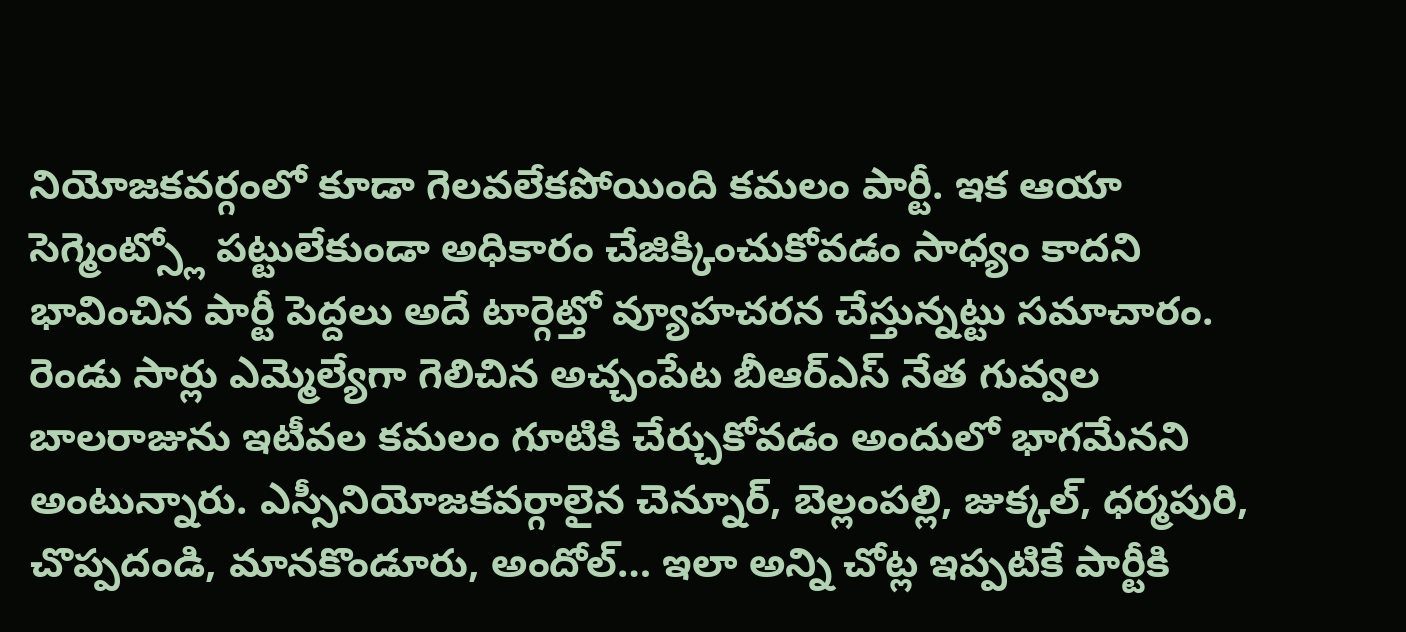నియోజకవర్గంలో కూడా గెలవలేకపోయింది కమలం పార్టీ. ఇక ఆయా సెగ్మెంట్స్లో పట్టులేకుండా అధికారం చేజిక్కించుకోవడం సాధ్యం కాదని భావించిన పార్టీ పెద్దలు అదే టార్గెట్తో వ్యూహచరన చేస్తున్నట్టు సమాచారం. రెండు సార్లు ఎమ్మెల్యేగా గెలిచిన అచ్చంపేట బీఆర్ఎస్ నేత గువ్వల బాలరాజును ఇటీవల కమలం గూటికి చేర్చుకోవడం అందులో భాగమేనని అంటున్నారు. ఎస్సీనియోజకవర్గాలైన చెన్నూర్, బెల్లంపల్లి, జుక్కల్, ధర్మపురి, చొప్పదండి, మానకొండూరు, అందోల్… ఇలా అన్ని చోట్ల ఇప్పటికే పార్టీకి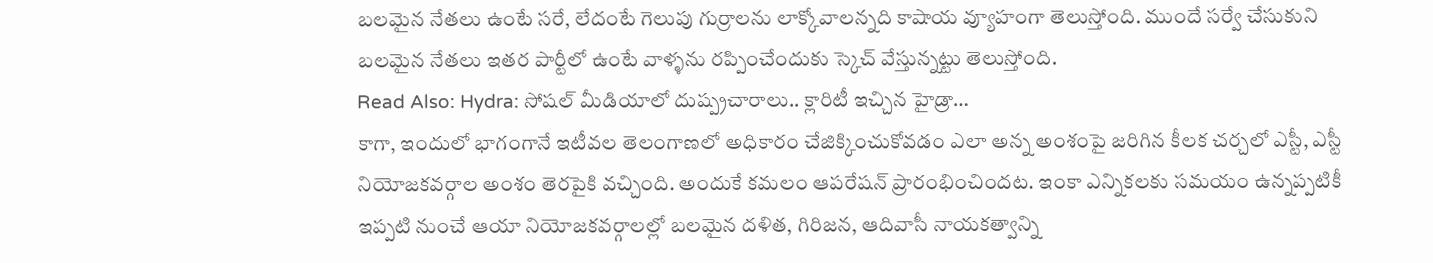బలమైన నేతలు ఉంటే సరే, లేదంటే గెలుపు గుర్రాలను లాక్కోవాలన్నది కాషాయ వ్యూహంగా తెలుస్తోంది. ముందే సర్వే చేసుకుని బలమైన నేతలు ఇతర పార్టీలో ఉంటే వాళ్ళను రప్పించేందుకు స్కెచ్ వేస్తున్నట్టు తెలుస్తోంది.
Read Also: Hydra: సోషల్ మీడియాలో దుష్ప్రచారాలు.. క్లారిటీ ఇచ్చిన హైడ్రా…
కాగా, ఇందులో భాగంగానే ఇటీవల తెలంగాణలో అధికారం చేజిక్కించుకోవడం ఎలా అన్న అంశంపై జరిగిన కీలక చర్చలో ఎస్టీ, ఎస్టీ నియోజకవర్గాల అంశం తెరపైకి వచ్చింది. అందుకే కమలం ఆపరేషన్ ప్రారంభించిందట. ఇంకా ఎన్నికలకు సమయం ఉన్నప్పటికీ ఇప్పటి నుంచే ఆయా నియోజకవర్గాలల్లో బలమైన దళిత, గిరిజన, ఆదివాసీ నాయకత్వాన్ని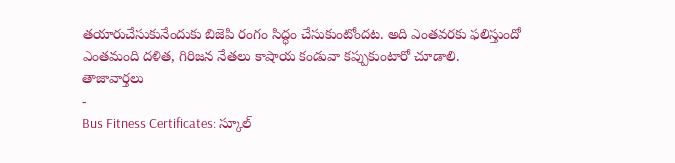తయారుచేసుకునేందుకు బిజెపి రంగం సిద్ధం చేసుకుంటోందట. అది ఎంతవరకు ఫలిస్తుందో ఎంతమంది దళిత, గిరిజన నేతలు కాషాయ కండువా కప్పుకుంటారో చూడాలి.
తాజావార్తలు
-
Bus Fitness Certificates: స్కూల్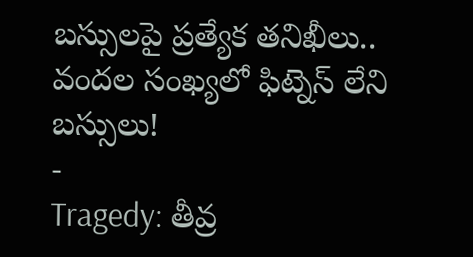బస్సులపై ప్రత్యేక తనిఖీలు.. వందల సంఖ్యలో ఫిట్నెస్ లేని బస్సులు!
-
Tragedy: తీవ్ర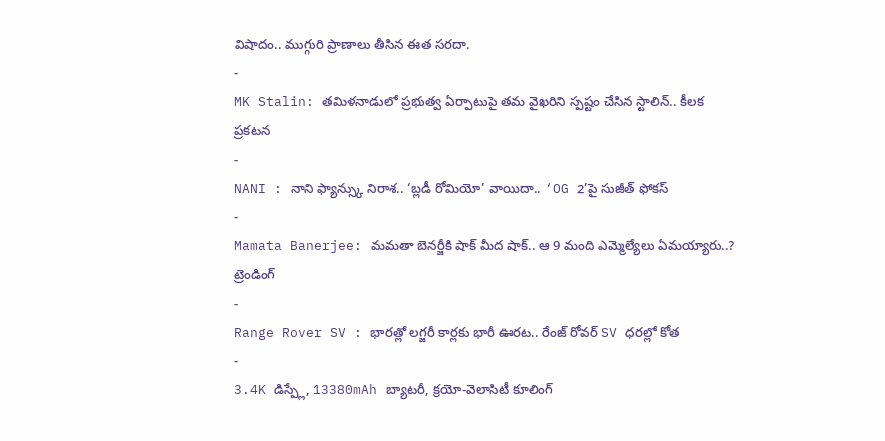విషాదం.. ముగ్గురి ప్రాణాలు తీసిన ఈత సరదా.
-
MK Stalin: తమిళనాడులో ప్రభుత్వ ఏర్పాటుపై తమ వైఖరిని స్పష్టం చేసిన స్టాలిన్.. కీలక ప్రకటన
-
NANI : నాని ఫ్యాన్స్కు నిరాశ.. ‘బ్లడీ రోమియో’ వాయిదా.. ‘OG 2’పై సుజీత్ ఫోకస్
-
Mamata Banerjee: మమతా బెనర్జీకి షాక్ మీద షాక్.. ఆ 9 మంది ఎమ్మెల్యేలు ఏమయ్యారు..?
ట్రెండింగ్
-
Range Rover SV : భారత్లో లగ్జరీ కార్లకు భారీ ఊరట.. రేంజ్ రోవర్ SV ధరల్లో కోత
-
3.4K డిస్ప్లే, 13380mAh బ్యాటరీ, క్రయో-వెలాసిటీ కూలింగ్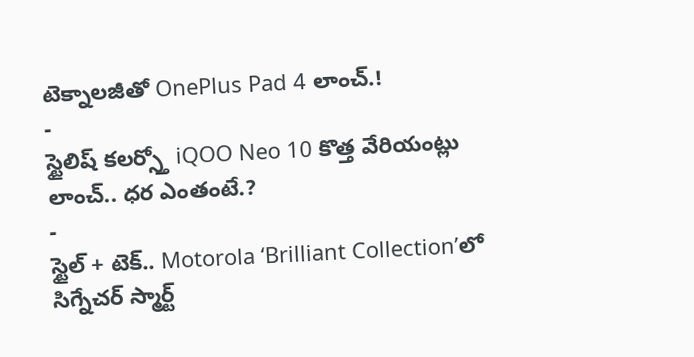టెక్నాలజీతో OnePlus Pad 4 లాంచ్.!
-
స్టైలిష్ కలర్స్తో iQOO Neo 10 కొత్త వేరియంట్లు లాంచ్.. ధర ఎంతంటే.?
-
స్టైల్ + టెక్.. Motorola ‘Brilliant Collection’లో సిగ్నేచర్ స్మార్ట్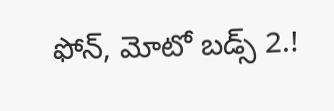ఫోన్, మోటో బడ్స్ 2.!